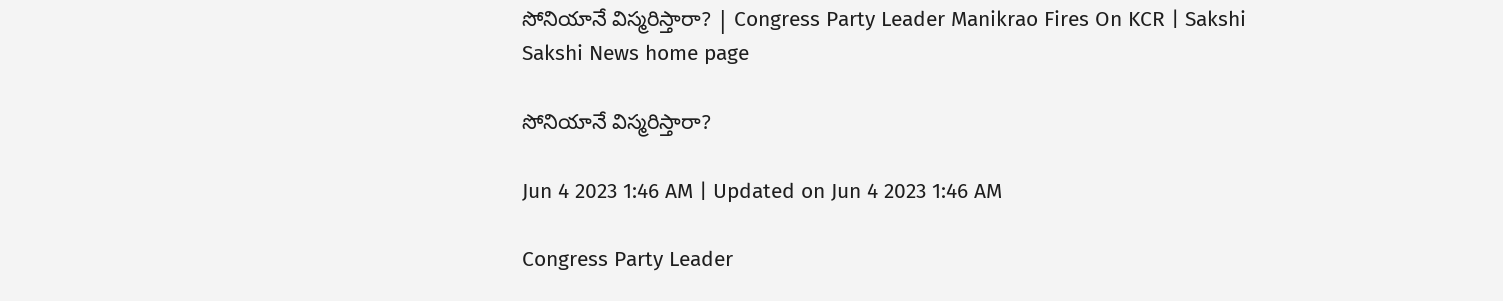సోనియానే విస్మరిస్తారా? | Congress Party Leader Manikrao Fires On KCR | Sakshi
Sakshi News home page

సోనియానే విస్మరిస్తారా?

Jun 4 2023 1:46 AM | Updated on Jun 4 2023 1:46 AM

Congress Party Leader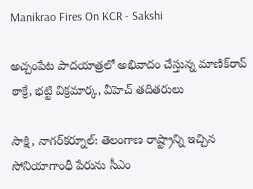Manikrao Fires On KCR - Sakshi

అచ్చంపేట పాదయాత్రలో అభివాదం చేస్తున్న మాణిక్‌రావ్‌ ఠాక్రే, భట్టి విక్రమార్క, వీహెచ్‌ తదితరులు

సాక్షి, నాగర్‌కర్నూల్‌: తెలంగాణ రాష్ట్రాన్ని ఇచ్చిన సోనియాగాంధీ పేరును సీఎం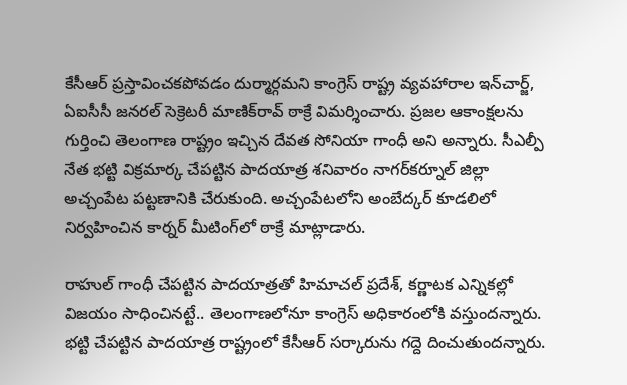కేసీఆర్‌ ప్రస్తావించకపోవడం దుర్మార్గమని కాంగ్రెస్‌ రాష్ట్ర వ్యవహారాల ఇన్‌చార్జ్, ఏఐసీసీ జనరల్‌ సెక్రెటరీ మాణిక్‌రావ్‌ ఠాక్రే విమర్శించారు. ప్రజల ఆకాంక్షలను గుర్తించి తెలంగాణ రాష్ట్రం ఇచ్చిన దేవత సోనియా గాంధీ అని అన్నారు. సీఎల్పీ నేత భట్టి విక్రమార్క చేపట్టిన పాదయాత్ర శనివారం నాగర్‌కర్నూల్‌ జిల్లా అచ్చంపేట పట్టణానికి చేరుకుంది. అచ్చంపేటలోని అంబేద్కర్‌ కూడలిలో నిర్వహించిన కార్నర్‌ మీటింగ్‌లో ఠాక్రే మాట్లాడారు.

రాహుల్‌ గాంధీ చేపట్టిన పాదయాత్రతో హిమాచల్‌ ప్రదేశ్, కర్ణాటక ఎన్నికల్లో విజయం సాధించినట్టే.. తెలంగాణలోనూ కాంగ్రెస్‌ అధికారంలోకి వస్తుందన్నారు. భట్టి చేపట్టిన పాదయాత్ర రాష్ట్రంలో కేసీఆర్‌ సర్కారును గద్దె దించుతుందన్నారు.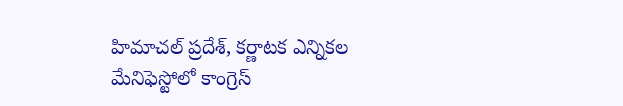హిమాచల్‌ ప్రదేశ్, కర్ణాటక ఎన్నికల మేనిఫెస్టోలో కాంగ్రెస్‌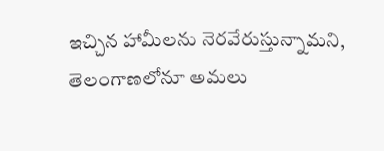ఇచ్చిన హామీలను నెరవేరుస్తున్నామని, తెలంగాణలోనూ అమలు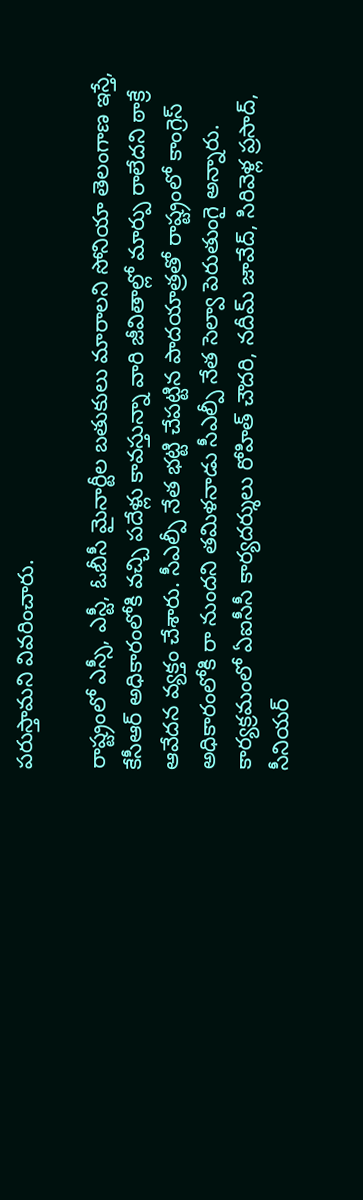పరుస్తామని వివరించారు.

రాష్ట్రంలో ఎస్సీ, ఎస్టీ, ఓబీసీ మైనార్టీల బతుకులు మారాలని సోనియా తెలంగాణ ఇస్తే, కేసీఆర్‌ అధికారంలోకి వచ్చి పదేళ్లు కావస్తున్నా వారి జీవితాల్లో మార్పు రాలేదని ఠాక్రే ఆవేదన వ్యక్తం చేశారు. సీఎల్పీ నేత భట్టి చేపట్టిన పాదయాత్రతో రాష్ట్రంలో కాంగ్రెస్‌ అధికారంలోకి రా నుందని తమిళనాడు సీఎల్పీ నేత సెల్వా పెరుతుంగై అన్నారు. కార్యక్రమంలో ఏఐసీసీ కార్యదర్శులు రోహిత్‌ చౌదరి, నదీమ్‌ జావేద్, సిరివెళ్ల ప్రసాద్, సీనియర్‌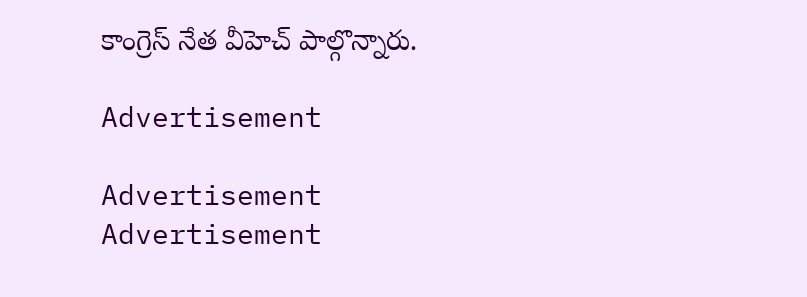కాంగ్రెస్‌ నేత వీహెచ్‌ పాల్గొన్నారు.

Advertisement

Advertisement
Advertisement